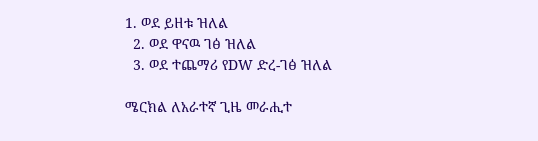1. ወደ ይዘቱ ዝለል
  2. ወደ ዋናዉ ገፅ ዝለል
  3. ወደ ተጨማሪ የDW ድረ-ገፅ ዝለል

ሜርክል ለአራተኛ ጊዜ መራሒተ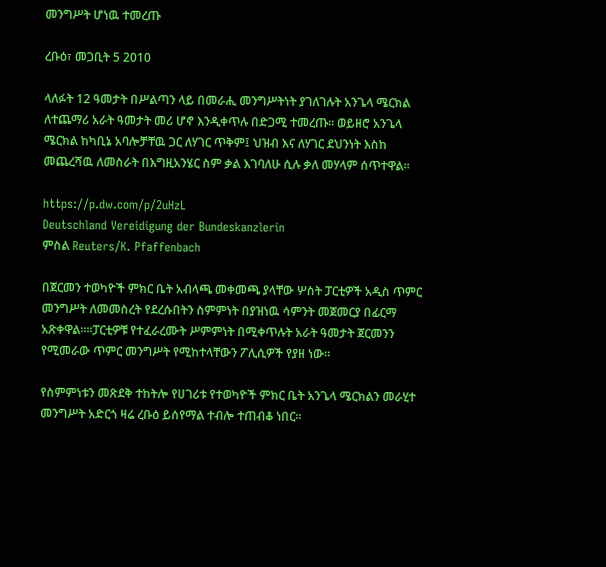መንግሥት ሆነዉ ተመረጡ

ረቡዕ፣ መጋቢት 5 2010

ላለፉት 12 ዓመታት በሥልጣን ላይ በመራሒ መንግሥትነት ያገለገሉት አንጌላ ሜርክል ለተጨማሪ አራት ዓመታት መሪ ሆኖ እንዲቀጥሉ በድጋሚ ተመረጡ። ወይዘሮ አንጌላ ሜርክል ከካቢኔ አባሎቻቸዉ ጋር ለሃገር ጥቅም፤ ህዝብ እና ለሃገር ደህንነት እስከ መጨረሻዉ ለመስራት በእግዚአንሄር ስም ቃል እገባለሁ ሲሉ ቃለ መሃላም ሰጥተዋል።

https://p.dw.com/p/2uHzL
Deutschland Vereidigung der Bundeskanzlerin
ምስል Reuters/K. Pfaffenbach

በጀርመን ተወካዮች ምክር ቤት አብላጫ መቀመጫ ያላቸው ሦስት ፓርቲዎች አዲስ ጥምር መንግሥት ለመመስረት የደረሱበትን ስምምነት በያዝነዉ ሳምንት መጀመርያ በፊርማ አጽቀዋል።፡፡ፓርቲዎቹ የተፈራረሙት ሥምምነት በሚቀጥሉት አራት ዓመታት ጀርመንን የሚመራው ጥምር መንግሥት የሚከተላቸውን ፖሊሲዎች የያዘ ነው።

የስምምነቱን መጽደቅ ተከትሎ የሀገሪቱ የተወካዮች ምክር ቤት አንጌላ ሜርክልን መራሂተ መንግሥት አድርጎ ዛሬ ረቡዕ ይሰየማል ተብሎ ተጠብቆ ነበር፡፡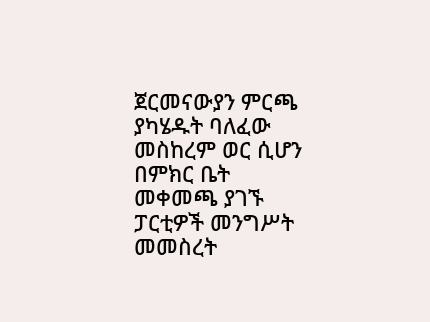ጀርመናውያን ምርጫ ያካሄዱት ባለፈው መስከረም ወር ሲሆን በምክር ቤት መቀመጫ ያገኙ ፓርቲዎች መንግሥት መመስረት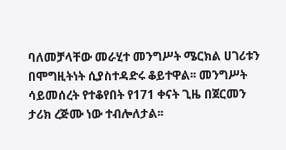ባለመቻላቸው መራሂተ መንግሥት ሜርክል ሀገሪቱን በሞግዚትነት ሲያስተዳድሩ ቆይተዋል፡፡ መንግሥት ሳይመሰረት የተቆየበት የ171 ቀናት ጊዜ በጀርመን ታሪክ ረጅሙ ነው ተብሎለታል፡፡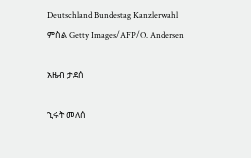Deutschland Bundestag Kanzlerwahl
ምስል Getty Images/AFP/O. Andersen

አዜብ ታደሰ

ኂሩት መለሰ